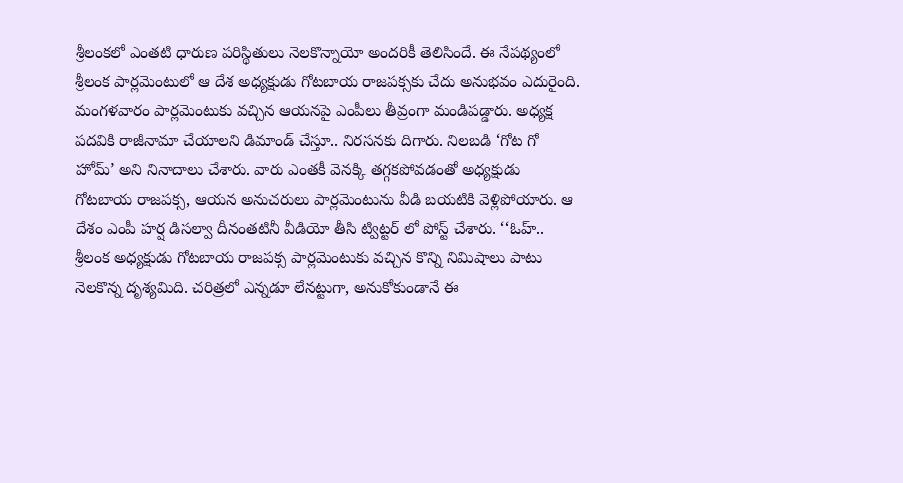శ్రీలంకలో ఎంతటి ధారుణ పరిస్థితులు నెలకొన్నాయో అందరికీ తెలిసిందే. ఈ నేపథ్యంలో శ్రీలంక పార్లమెంటులో ఆ దేశ అధ్యక్షుడు గోటబాయ రాజపక్సకు చేదు అనుభవం ఎదురైంది. మంగళవారం పార్లమెంటుకు వచ్చిన ఆయనపై ఎంపీలు తీవ్రంగా మండిపడ్డారు. అధ్యక్ష పదవికి రాజీనామా చేయాలని డిమాండ్ చేస్తూ.. నిరసనకు దిగారు. నిలబడి ‘గోట గో హోమ్’ అని నినాదాలు చేశారు. వారు ఎంతకీ వెనక్కి తగ్గకపోవడంతో అధ్యక్షుడు గోటబాయ రాజపక్స, ఆయన అనుచరులు పార్లమెంటును వీడి బయటికి వెళ్లిపోయారు. ఆ దేశం ఎంపీ హర్ష డిసల్వా దీనంతటినీ వీడియో తీసి ట్విట్టర్ లో పోస్ట్ చేశారు. ‘‘ఓహ్.. శ్రీలంక అధ్యక్షుడు గోటబాయ రాజపక్స పార్లమెంటుకు వచ్చిన కొన్ని నిమిషాలు పాటు నెలకొన్న దృశ్యమిది. చరిత్రలో ఎన్నడూ లేనట్టుగా, అనుకోకుండానే ఈ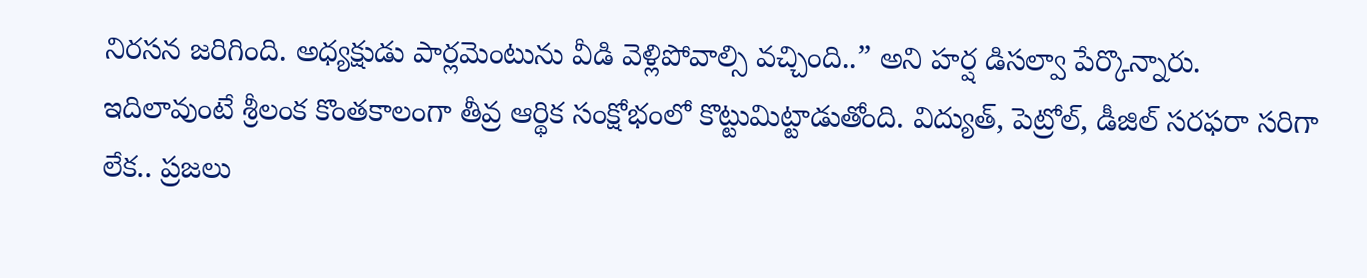నిరసన జరిగింది. అధ్యక్షుడు పార్లమెంటును వీడి వెళ్లిపోవాల్సి వచ్చింది..” అని హర్ష డిసల్వా పేర్కొన్నారు.
ఇదిలావుంటే శ్రీలంక కొంతకాలంగా తీవ్ర ఆర్థిక సంక్షోభంలో కొట్టుమిట్టాడుతోంది. విద్యుత్, పెట్రోల్, డీజిల్ సరఫరా సరిగా లేక.. ప్రజలు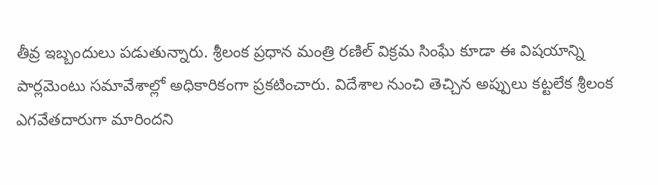తీవ్ర ఇబ్బందులు పడుతున్నారు. శ్రీలంక ప్రధాన మంత్రి రణిల్ విక్రమ సింఘే కూడా ఈ విషయాన్ని పార్లమెంటు సమావేశాల్లో అధికారికంగా ప్రకటించారు. విదేశాల నుంచి తెచ్చిన అప్పులు కట్టలేక శ్రీలంక ఎగవేతదారుగా మారిందని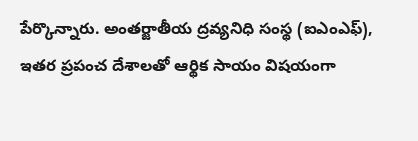పేర్కొన్నారు. అంతర్జాతీయ ద్రవ్యనిధి సంస్థ (ఐఎంఎఫ్), ఇతర ప్రపంచ దేశాలతో ఆర్థిక సాయం విషయంగా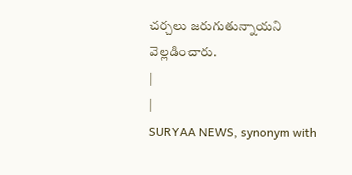చర్చలు జరుగుతున్నాయని వెల్లడించారు.
|
|
SURYAA NEWS, synonym with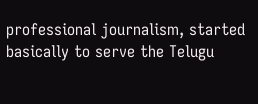professional journalism, started basically to serve the Telugu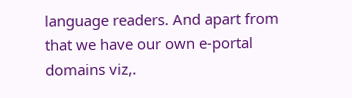language readers. And apart from that we have our own e-portal domains viz,.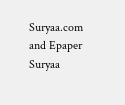Suryaa.com and Epaper Suryaa